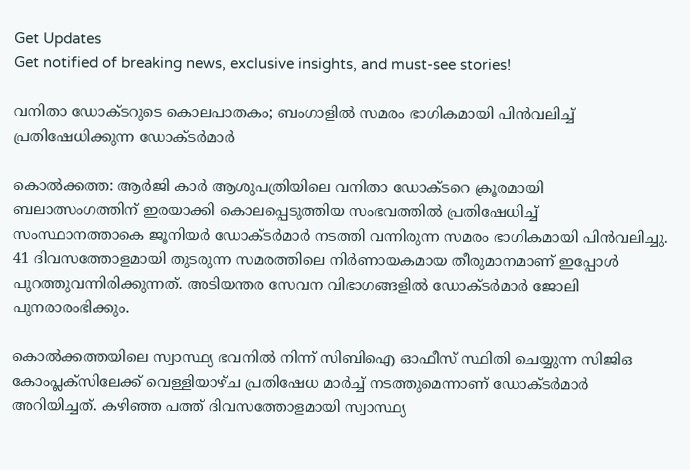Get Updates
Get notified of breaking news, exclusive insights, and must-see stories!

വനിതാ ഡോക്‌ടറുടെ കൊലപാതകം; ബംഗാളിൽ സമരം ഭാഗികമായി പിൻവലിച്ച് പ്രതിഷേധിക്കുന്ന ഡോക്‌ടർമാർ

കൊൽക്കത്ത: ആർജി കാർ ആശുപത്രിയിലെ വനിതാ ഡോക്‌ടറെ ക്രൂരമായി ബലാത്സംഗത്തിന് ഇരയാക്കി കൊലപ്പെടുത്തിയ സംഭവത്തിൽ പ്രതിഷേധിച്ച് സംസ്ഥാനത്താകെ ജൂനിയർ ഡോക്‌ടർമാർ നടത്തി വന്നിരുന്ന സമരം ഭാഗികമായി പിൻവലിച്ചു. 41 ദിവസത്തോളമായി തുടരുന്ന സമരത്തിലെ നിർണായകമായ തീരുമാനമാണ് ഇപ്പോൾ പുറത്തുവന്നിരിക്കുന്നത്. അടിയന്തര സേവന വിഭാഗങ്ങളിൽ ഡോക്‌ടർമാർ ജോലി പുനരാരംഭിക്കും.

കൊൽക്കത്തയിലെ സ്വാസ്ഥ്യ ഭവനിൽ നിന്ന് സിബിഐ ഓഫീസ് സ്ഥിതി ചെയ്യുന്ന സിജിഒ കോംപ്ലക്‌സിലേക്ക് വെള്ളിയാഴ്‌ച പ്രതിഷേധ മാർച്ച് നടത്തുമെന്നാണ് ഡോക്‌ടർമാർ അറിയിച്ചത്. കഴിഞ്ഞ പത്ത് ദിവസത്തോളമായി സ്വാസ്ഥ്യ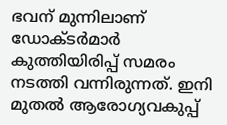ഭവന് മുന്നിലാണ് ഡോക്‌ടർമാർ കുത്തിയിരിപ്പ് സമരം നടത്തി വന്നിരുന്നത്. ഇനി മുതൽ ആരോഗ്യവകുപ്പ്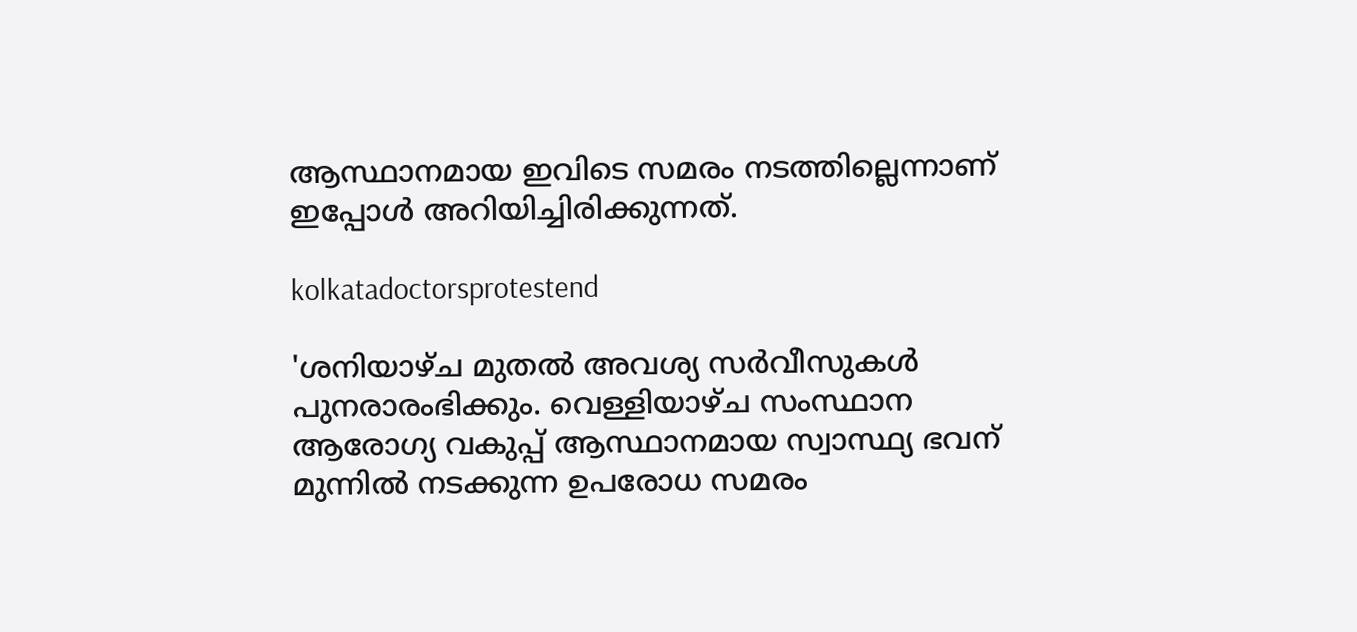ആസ്ഥാനമായ ഇവിടെ സമരം നടത്തില്ലെന്നാണ് ഇപ്പോൾ അറിയിച്ചിരിക്കുന്നത്.

kolkatadoctorsprotestend

'ശനിയാഴ്‌ച മുതൽ അവശ്യ സർവീസുകൾ പുനരാരംഭിക്കും. വെള്ളിയാഴ്‌ച സംസ്ഥാന ആരോഗ്യ വകുപ്പ് ആസ്ഥാനമായ സ്വാസ്ഥ്യ ഭവന് മുന്നിൽ നടക്കുന്ന ഉപരോധ സമരം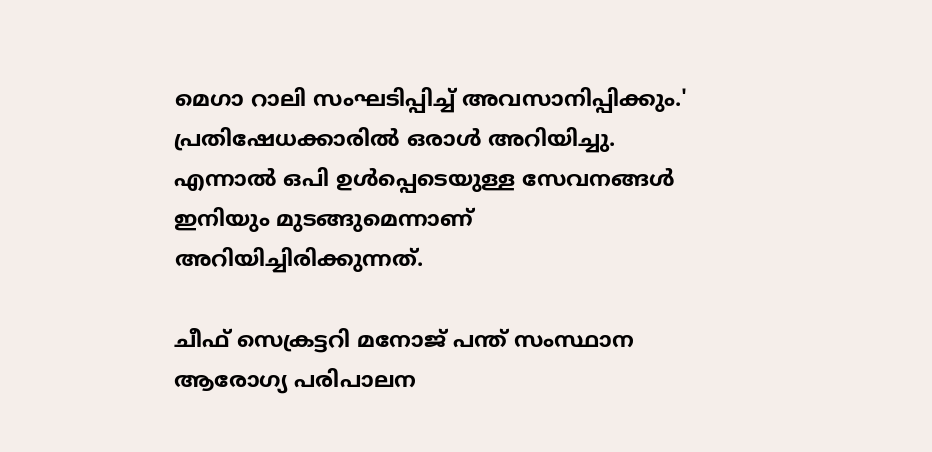മെഗാ റാലി സംഘടിപ്പിച്ച് അവസാനിപ്പിക്കും.' പ്രതിഷേധക്കാരിൽ ഒരാൾ അറിയിച്ചു. എന്നാൽ ഒപി ഉൾപ്പെടെയുള്ള സേവനങ്ങൾ ഇനിയും മുടങ്ങുമെന്നാണ് അറിയിച്ചിരിക്കുന്നത്.

ചീഫ് സെക്രട്ടറി മനോജ് പന്ത് സംസ്ഥാന ആരോഗ്യ പരിപാലന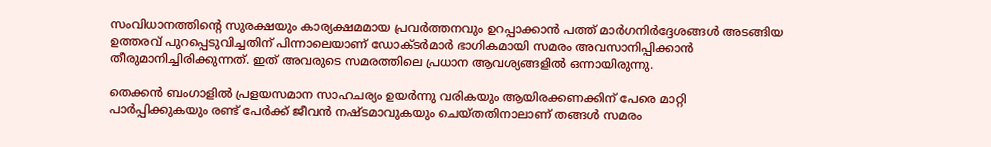സംവിധാനത്തിന്റെ സുരക്ഷയും കാര്യക്ഷമമായ പ്രവർത്തനവും ഉറപ്പാക്കാൻ പത്ത് മാർഗനിർദ്ദേശങ്ങൾ അടങ്ങിയ ഉത്തരവ് പുറപ്പെടുവിച്ചതിന് പിന്നാലെയാണ് ഡോക്‌ടർമാർ ഭാഗികമായി സമരം അവസാനിപ്പിക്കാൻ തീരുമാനിച്ചിരിക്കുന്നത്. ഇത് അവരുടെ സമരത്തിലെ പ്രധാന ആവശ്യങ്ങളിൽ ഒന്നായിരുന്നു.

തെക്കൻ ബംഗാളിൽ പ്രളയസമാന സാഹചര്യം ഉയർന്നു വരികയും ആയിരക്കണക്കിന് പേരെ മാറ്റി പാർപ്പിക്കുകയും രണ്ട് പേർക്ക്‌ ജീവൻ നഷ്‌ടമാവുകയും ചെയ്‌തതിനാലാണ് തങ്ങൾ സമരം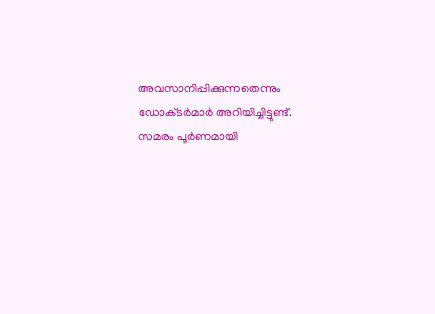അവസാനിപ്പിക്കുന്നതെന്നും ഡോക്‌ടർമാർ അറിയിച്ചിട്ടുണ്ട്. സമരം പൂർണമായി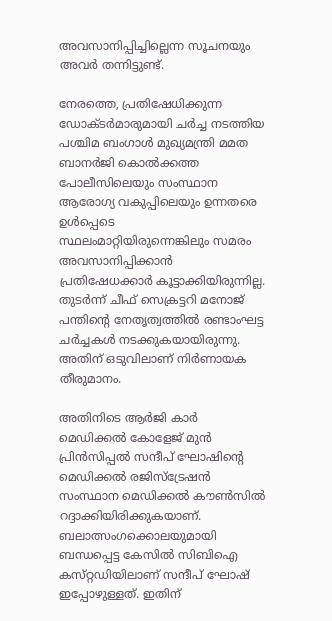അവസാനിപ്പിച്ചില്ലെന്ന സൂചനയും അവർ തന്നിട്ടുണ്ട്.

നേരത്തെ, പ്രതിഷേധിക്കുന്ന ഡോക്‌ടർമാരുമായി ചർച്ച നടത്തിയ പശ്ചിമ ബംഗാൾ മുഖ്യമന്ത്രി മമത ബാനർജി കൊൽക്കത്ത പോലീസിലെയും സംസ്ഥാന ആരോഗ്യ വകുപ്പിലെയും ഉന്നതരെ ഉൾപ്പെടെ സ്ഥലംമാറ്റിയിരുന്നെങ്കിലും സമരം അവസാനിപ്പിക്കാൻ പ്രതിഷേധക്കാർ കൂട്ടാക്കിയിരുന്നില്ല. തുടർന്ന് ചീഫ് സെക്രട്ടറി മനോജ് പന്തിന്റെ നേതൃത്വത്തിൽ രണ്ടാംഘട്ട ചർച്ചകൾ നടക്കുകയായിരുന്നു. അതിന് ഒടുവിലാണ് നിർണായക തീരുമാനം.

അതിനിടെ ആർജി കാർ മെഡിക്കൽ കോളേജ് മുൻ പ്രിൻസിപ്പൽ സന്ദീപ് ഘോഷിന്റെ മെഡിക്കൽ രജിസ്ട്രേഷൻ സംസ്ഥാന മെഡിക്കൽ കൗൺസിൽ റദ്ദാക്കിയിരിക്കുകയാണ്. ബലാത്സംഗക്കൊലയുമായി ബന്ധപ്പെട്ട കേസിൽ സിബിഐ കസ്‌റ്റഡിയിലാണ് സന്ദീപ് ഘോഷ് ഇപ്പോഴുള്ളത്. ഇതിന്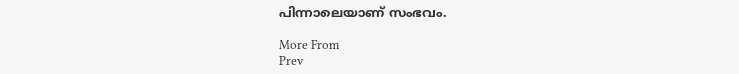പിന്നാലെയാണ് സംഭവം.

More From
Prev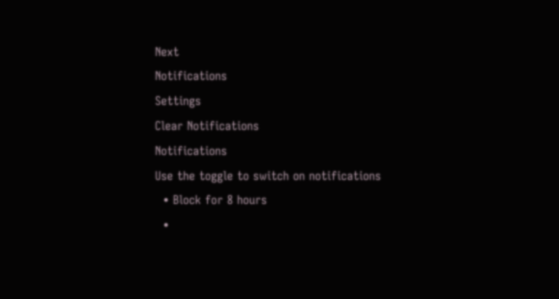Next
Notifications
Settings
Clear Notifications
Notifications
Use the toggle to switch on notifications
  • Block for 8 hours
  •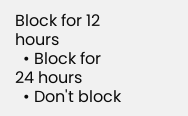Block for 12 hours
  • Block for 24 hours
  • Don't block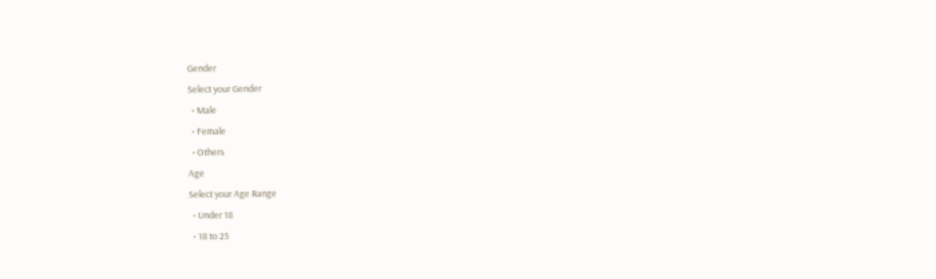Gender
Select your Gender
  • Male
  • Female
  • Others
Age
Select your Age Range
  • Under 18
  • 18 to 25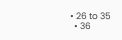• 26 to 35
  • 36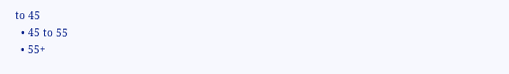to 45
  • 45 to 55
  • 55+